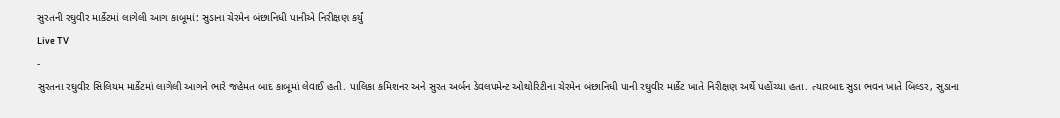સુરતની રઘુવીર માર્કેટમાં લાગેલી આગ કાબૂમાં: સુડાના ચેરમેન બંછાનિધી પાનીએ નિરીક્ષણ કર્યું
Live TV
-
સુરતના રઘુવીર સિલિયમ માર્કેટમાં લાગેલી આગને ભારે જહેમત બાદ કાબૂમાં લેવાઈ હતી. પાલિકા કમિશનર અને સુરત અર્બન ડેવલપમેન્ટ ઓથોરિટીના ચેરમેન બંછાનિધી પાની રઘુવીર માર્કેટ ખાતે નિરીક્ષણ અર્થે પહોંચ્યા હતા. ત્યારબાદ સુડા ભવન ખાતે બિલ્ડર, સુડાના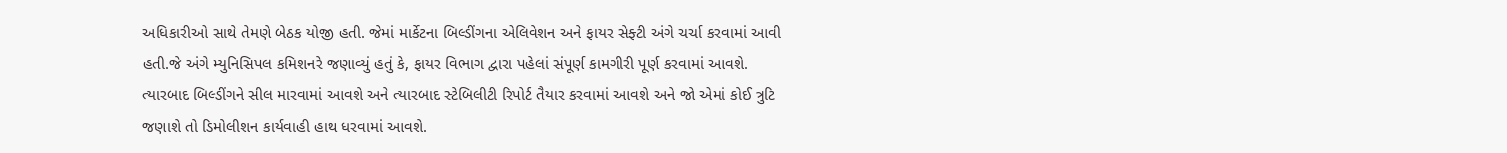અધિકારીઓ સાથે તેમણે બેઠક યોજી હતી. જેમાં માર્કેટના બિલ્ડીંગના એલિવેશન અને ફાયર સેફ્ટી અંગે ચર્ચા કરવામાં આવી હતી.જે અંગે મ્યુનિસિપલ કમિશનરે જણાવ્યું હતું કે, ફાયર વિભાગ દ્વારા પહેલાં સંપૂર્ણ કામગીરી પૂર્ણ કરવામાં આવશે. ત્યારબાદ બિલ્ડીંગને સીલ મારવામાં આવશે અને ત્યારબાદ સ્ટેબિલીટી રિપોર્ટ તૈયાર કરવામાં આવશે અને જો એમાં કોઈ ત્રુટિ જણાશે તો ડિમોલીશન કાર્યવાહી હાથ ધરવામાં આવશે.